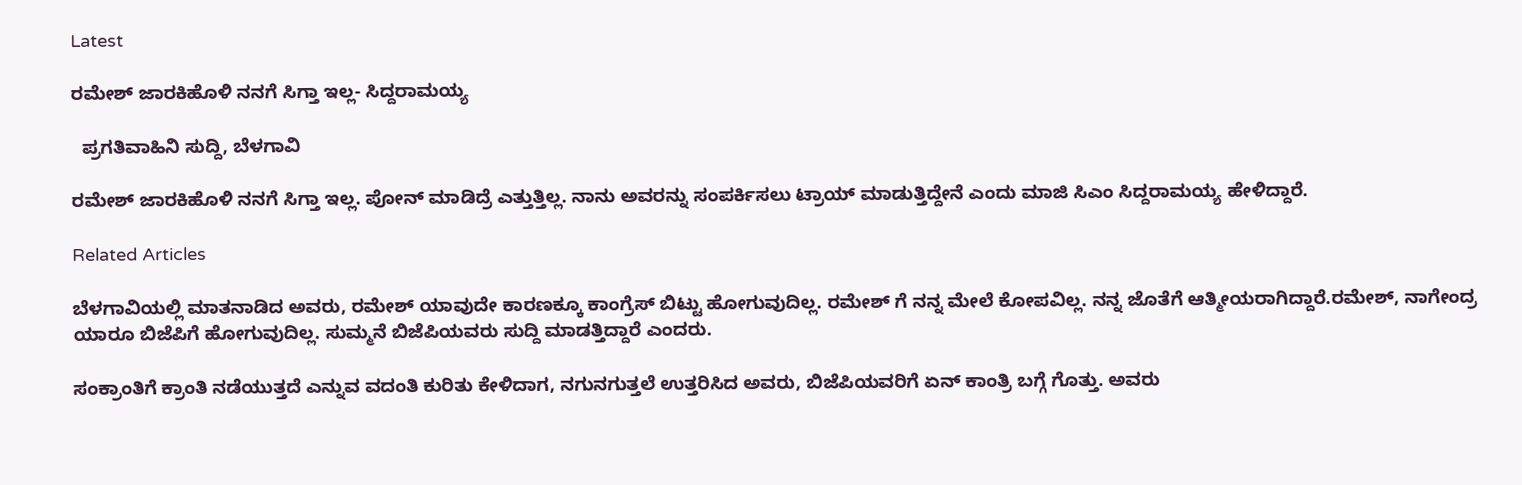Latest

ರಮೇಶ್ ಜಾರಕಿಹೊಳಿ ನನಗೆ ಸಿಗ್ತಾ ಇಲ್ಲ- ಸಿದ್ದರಾಮಯ್ಯ

  ಪ್ರಗತಿವಾಹಿನಿ ಸುದ್ದಿ, ಬೆಳಗಾವಿ

ರಮೇಶ್ ಜಾರಕಿಹೊಳಿ ನನಗೆ ಸಿಗ್ತಾ ಇಲ್ಲ. ಪೋನ್ ಮಾಡಿದ್ರೆ ಎತ್ತುತ್ತಿಲ್ಲ. ನಾನು ಅವರನ್ನು ಸಂಪರ್ಕಿಸಲು ಟ್ರಾಯ್ ಮಾಡುತ್ತಿದ್ದೇನೆ ಎಂದು ಮಾಜಿ ಸಿಎಂ ಸಿದ್ದರಾಮಯ್ಯ ಹೇಳಿದ್ದಾರೆ.

Related Articles

ಬೆಳಗಾವಿಯಲ್ಲಿ ಮಾತನಾಡಿದ ಅವರು, ರಮೇಶ್ ಯಾವುದೇ ಕಾರಣಕ್ಕೂ ಕಾಂಗ್ರೆಸ್ ಬಿಟ್ಟು ಹೋಗುವುದಿಲ್ಲ. ರಮೇಶ್ ಗೆ ನನ್ನ ಮೇಲೆ ಕೋಪವಿಲ್ಲ. ನನ್ನ ಜೊತೆಗೆ ಆತ್ಮೀಯರಾಗಿದ್ದಾರೆ.ರಮೇಶ್, ನಾಗೇಂದ್ರ ಯಾರೂ ಬಿಜೆಪಿಗೆ ಹೋಗುವುದಿಲ್ಲ. ಸುಮ್ಮನೆ ಬಿಜೆಪಿಯವರು ಸುದ್ದಿ ಮಾಡತ್ತಿದ್ದಾರೆ ಎಂದರು.

ಸಂಕ್ರಾಂತಿಗೆ ಕ್ರಾಂತಿ ನಡೆಯುತ್ತದೆ ಎನ್ನುವ ವದಂತಿ ಕುರಿತು ಕೇಳಿದಾಗ, ನಗುನಗುತ್ತಲೆ ಉತ್ತರಿಸಿದ ಅವರು, ಬಿಜೆಪಿಯವರಿಗೆ ಏನ್ ಕಾಂತ್ರಿ ಬಗ್ಗೆ ಗೊತ್ತು. ಅವರು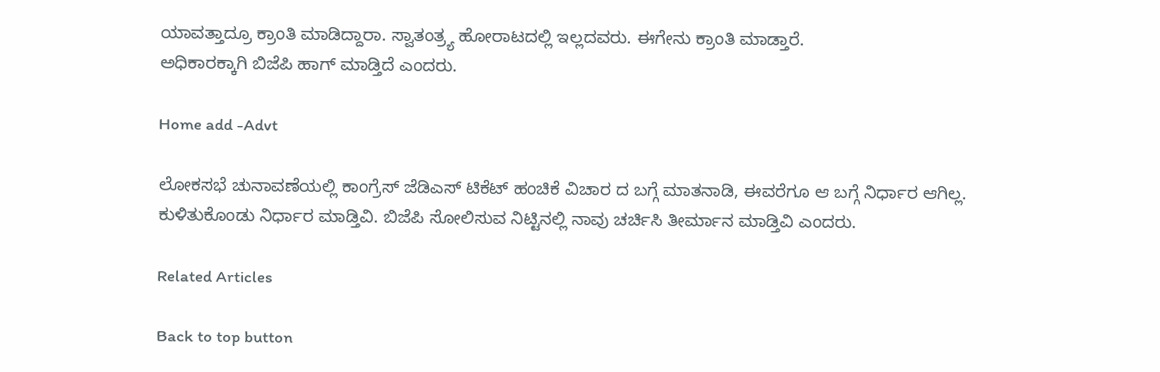ಯಾವತ್ತಾದ್ರೂ ಕ್ರಾಂತಿ ಮಾಡಿದ್ದಾರಾ. ಸ್ವಾತಂತ್ರ್ಯ ಹೋರಾಟದಲ್ಲಿ ಇಲ್ಲದವರು. ಈಗೇನು ಕ್ರಾಂತಿ ಮಾಡ್ತಾರೆ.
ಅಧಿಕಾರಕ್ಕಾಗಿ ಬಿಜೆಪಿ ಹಾಗ್ ಮಾಡ್ತಿದೆ ಎಂದರು.

Home add -Advt

ಲೋಕಸಭೆ ಚುನಾವಣೆಯಲ್ಲಿ ಕಾಂಗ್ರೆಸ್ ಜೆಡಿಎಸ್ ಟಿಕೆಟ್ ಹಂಚಿಕೆ ವಿಚಾರ ದ ಬಗ್ಗೆ ಮಾತನಾಡಿ, ಈವರೆಗೂ ಆ ಬಗ್ಗೆ ನಿರ್ಧಾರ ಆಗಿಲ್ಲ. ಕುಳಿತುಕೊಂಡು ನಿರ್ಧಾರ ಮಾಡ್ತಿವಿ. ಬಿಜೆಪಿ ಸೋಲಿಸುವ ನಿಟ್ಟಿನಲ್ಲಿ ನಾವು ಚರ್ಚಿಸಿ ತೀರ್ಮಾನ ಮಾಡ್ತಿವಿ ಎಂದರು.

Related Articles

Back to top button